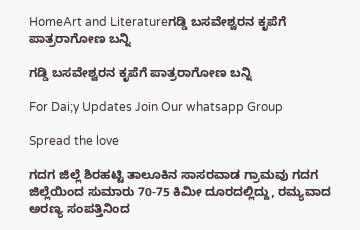HomeArt and Literatureಗಡ್ಡಿ ಬಸವೇಶ್ವರನ ಕೃಪೆಗೆ ಪಾತ್ರರಾಗೋಣ ಬನ್ನಿ

ಗಡ್ಡಿ ಬಸವೇಶ್ವರನ ಕೃಪೆಗೆ ಪಾತ್ರರಾಗೋಣ ಬನ್ನಿ

For Dai;y Updates Join Our whatsapp Group

Spread the love

ಗದಗ ಜಿಲ್ಲೆ ಶಿರಹಟ್ಟಿ ತಾಲೂಕಿನ ಸಾಸರವಾಡ ಗ್ರಾಮವು ಗದಗ ಜಿಲ್ಲೆಯಿಂದ ಸುಮಾರು 70-75 ಕಿಮೀ ದೂರದಲ್ಲಿದ್ದು, ರಮ್ಯವಾದ ಅರಣ್ಯ ಸಂಪತ್ತಿನಿಂದ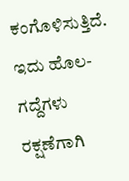ಕಂಗೊಳಿಸುತ್ತಿದೆ. ಇದು ಹೊಲ-ಗದ್ದೆಗಳು ರಕ್ಷಣೆಗಾಗಿ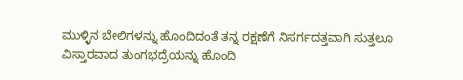ಮುಳ್ಳಿನ ಬೇಲಿಗಳನ್ನು ಹೊಂದಿದಂತೆ ತನ್ನ ರಕ್ಷಣೆಗೆ ನಿಸರ್ಗದತ್ತವಾಗಿ ಸುತ್ತಲೂ ವಿಸ್ತಾರವಾದ ತುಂಗಭದ್ರೆಯನ್ನು ಹೊಂದಿ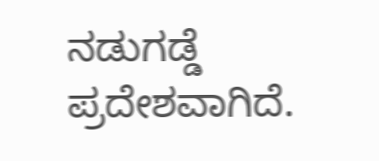ನಡುಗಡ್ಡೆ ಪ್ರದೇಶವಾಗಿದೆ.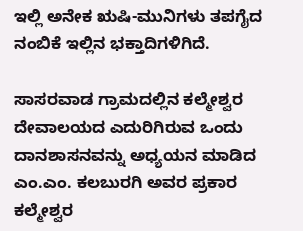ಇಲ್ಲಿ ಅನೇಕ ಋಷಿ-ಮುನಿಗಳು ತಪಗೈದ ನಂಬಿಕೆ ಇಲ್ಲಿನ ಭಕ್ತಾದಿಗಳಿಗಿದೆ.

ಸಾಸರವಾಡ ಗ್ರಾಮದಲ್ಲಿನ ಕಲ್ಮೇಶ್ವರ ದೇವಾಲಯದ ಎದುರಿಗಿರುವ ಒಂದು ದಾನಶಾಸನವನ್ನು ಅಧ್ಯಯನ ಮಾಡಿದ ಎಂ.ಎಂ. ಕಲಬುರಗಿ ಅವರ ಪ್ರಕಾರ ಕಲ್ಮೇಶ್ವರ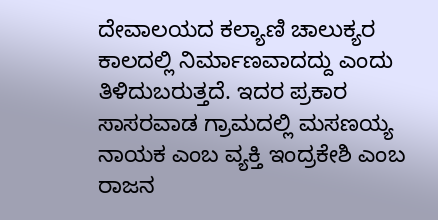ದೇವಾಲಯದ ಕಲ್ಯಾಣಿ ಚಾಲುಕ್ಯರ ಕಾಲದಲ್ಲಿ ನಿರ್ಮಾಣವಾದದ್ದು ಎಂದು ತಿಳಿದುಬರುತ್ತದೆ. ಇದರ ಪ್ರಕಾರ ಸಾಸರವಾಡ ಗ್ರಾಮದಲ್ಲಿ ಮಸಣಯ್ಯ ನಾಯಕ ಎಂಬ ವ್ಯಕ್ತಿ ಇಂದ್ರಕೇಶಿ ಎಂಬ ರಾಜನ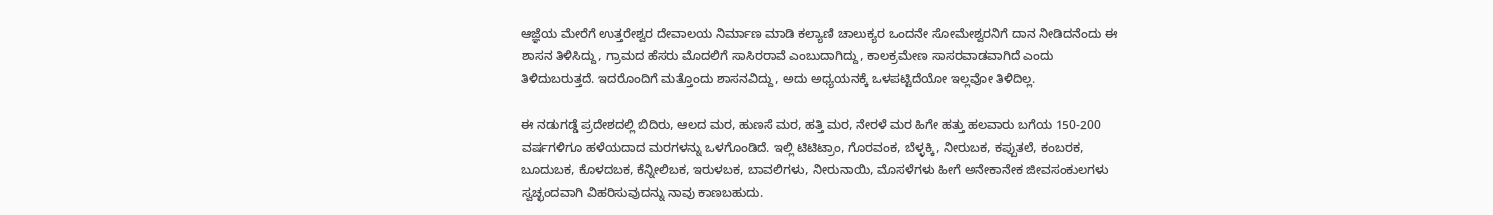ಆಜ್ಞೆಯ ಮೇರೆಗೆ ಉತ್ತರೇಶ್ವರ ದೇವಾಲಯ ನಿರ್ಮಾಣ ಮಾಡಿ ಕಲ್ಯಾಣಿ ಚಾಲುಕ್ಯರ ಒಂದನೇ ಸೋಮೇಶ್ವರನಿಗೆ ದಾನ ನೀಡಿದನೆಂದು ಈ ಶಾಸನ ತಿಳಿಸಿದ್ದು, ಗ್ರಾಮದ ಹೆಸರು ಮೊದಲಿಗೆ ಸಾಸಿರರಾವೆ ಎಂಬುದಾಗಿದ್ದು, ಕಾಲಕ್ರಮೇಣ ಸಾಸರವಾಡವಾಗಿದೆ ಎಂದು ತಿಳಿದುಬರುತ್ತದೆ. ಇದರೊಂದಿಗೆ ಮತ್ತೊಂದು ಶಾಸನವಿದ್ದು, ಅದು ಅಧ್ಯಯನಕ್ಕೆ ಒಳಪಟ್ಟಿದೆಯೋ ಇಲ್ಲವೋ ತಿಳಿದಿಲ್ಲ.

ಈ ನಡುಗಡ್ಡೆ ಪ್ರದೇಶದಲ್ಲಿ ಬಿದಿರು, ಆಲದ ಮರ, ಹುಣಸೆ ಮರ, ಹತ್ತಿ ಮರ, ನೇರಳೆ ಮರ ಹಿಗೇ ಹತ್ತು ಹಲವಾರು ಬಗೆಯ 150-200 ವರ್ಷಗಳಿಗೂ ಹಳೆಯದಾದ ಮರಗಳನ್ನು ಒಳಗೊಂಡಿದೆ. ಇಲ್ಲಿ ಟಿಟಿಟ್ರಾಂ, ಗೊರವಂಕ, ಬೆಳ್ಳಕ್ಕಿ, ನೀರುಬಕ, ಕಪ್ಪುತಲೆ, ಕಂಬರಕ, ಬೂದುಬಕ, ಕೊಳದಬಕ, ಕೆನ್ನೀಲಿಬಕ, ಇರುಳಬಕ, ಬಾವಲಿಗಳು, ನೀರುನಾಯಿ, ಮೊಸಳೆಗಳು ಹೀಗೆ ಅನೇಕಾನೇಕ ಜೀವಸಂಕುಲಗಳು ಸ್ವಚ್ಛಂದವಾಗಿ ವಿಹರಿಸುವುದನ್ನು ನಾವು ಕಾಣಬಹುದು.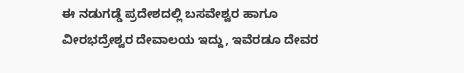ಈ ನಡುಗಡ್ಡೆ ಪ್ರದೇಶದಲ್ಲಿ ಬಸವೇಶ್ವರ ಹಾಗೂ ವೀರಭದ್ರೇಶ್ವರ ದೇವಾಲಯ ಇದ್ದು, ಇವೆರಡೂ ದೇವರ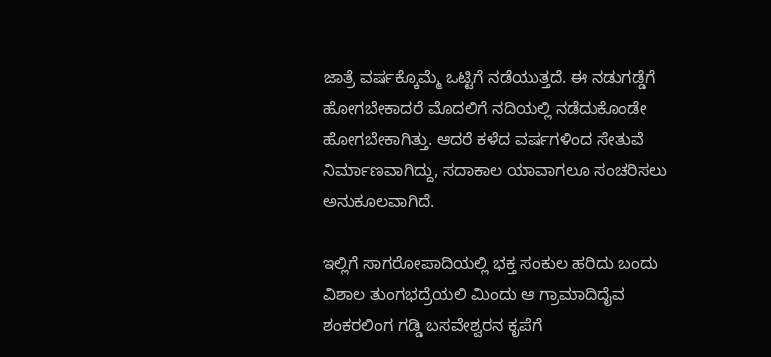ಜಾತ್ರೆ ವರ್ಷಕ್ಕೊಮ್ಮೆ ಒಟ್ಟಿಗೆ ನಡೆಯುತ್ತದೆ. ಈ ನಡುಗಡ್ಡೆಗೆ ಹೋಗಬೇಕಾದರೆ ಮೊದಲಿಗೆ ನದಿಯಲ್ಲಿ ನಡೆದುಕೊಂಡೇ ಹೋಗಬೇಕಾಗಿತ್ತು. ಆದರೆ ಕಳೆದ ವರ್ಷಗಳಿಂದ ಸೇತುವೆ ನಿರ್ಮಾಣವಾಗಿದ್ದು, ಸದಾಕಾಲ ಯಾವಾಗಲೂ ಸಂಚರಿಸಲು ಅನುಕೂಲವಾಗಿದೆ.

ಇಲ್ಲಿಗೆ ಸಾಗರೋಪಾದಿಯಲ್ಲಿ ಭಕ್ತ ಸಂಕುಲ ಹರಿದು ಬಂದು ವಿಶಾಲ ತುಂಗಭದ್ರೆಯಲಿ ಮಿಂದು ಆ ಗ್ರಾಮಾದಿದೈವ ಶಂಕರಲಿಂಗ ಗಡ್ಡಿ ಬಸವೇಶ್ವರನ ಕೃಪೆಗೆ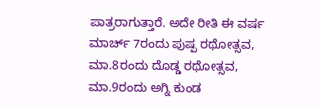ಪಾತ್ರರಾಗುತ್ತಾರೆ. ಅದೇ ರೀತಿ ಈ ವರ್ಷ ಮಾರ್ಚ್ 7ರಂದು ಪುಷ್ಪ ರಥೋತ್ಸವ, ಮಾ.8ರಂದು ದೊಡ್ಡ ರಥೋತ್ಸವ, ಮಾ.9ರಂದು ಅಗ್ನಿ ಕುಂಡ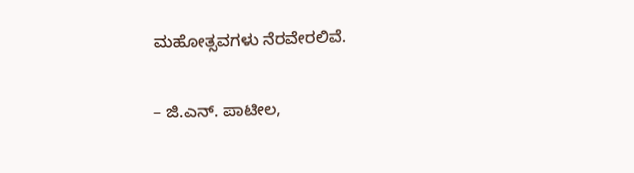ಮಹೋತ್ಸವಗಳು ನೆರವೇರಲಿವೆ.

– ಜಿ.ಎನ್. ಪಾಟೀಲ,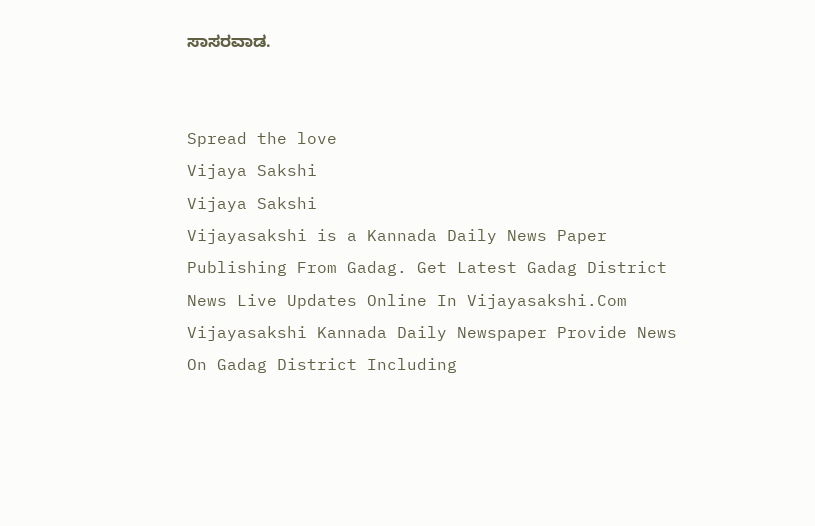ಸಾಸರವಾಡ.


Spread the love
Vijaya Sakshi
Vijaya Sakshi
Vijayasakshi is a Kannada Daily News Paper Publishing From Gadag. Get Latest Gadag District News Live Updates Online In Vijayasakshi.Com Vijayasakshi Kannada Daily Newspaper Provide News On Gadag District Including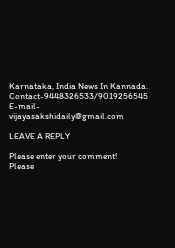Karnataka, India News In Kannada. Contact-9448326533/9019256545 E-mail-vijayasakshidaily@gmail.com

LEAVE A REPLY

Please enter your comment!
Please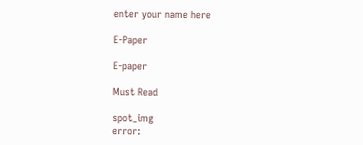enter your name here

E-Paper

E-paper

Must Read

spot_img
error: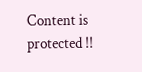Content is protected !!